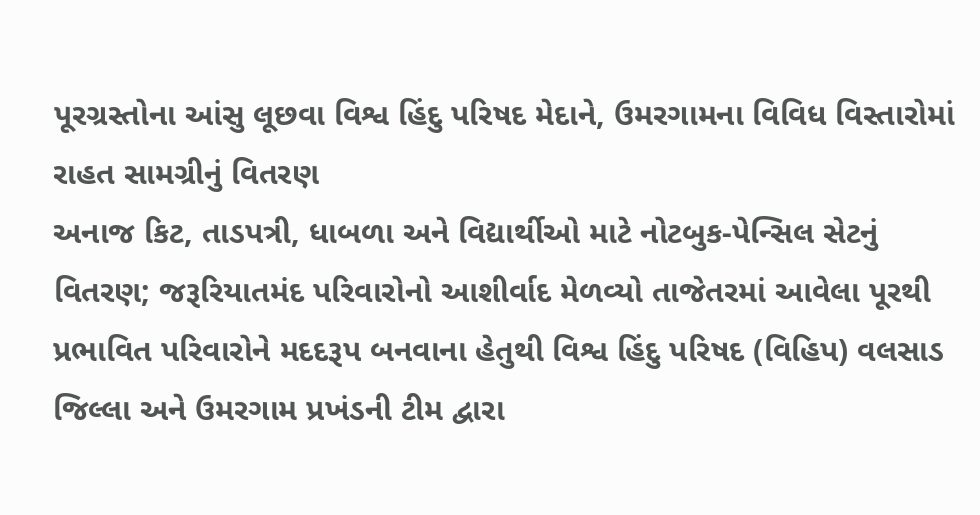પૂરગ્રસ્તોના આંસુ લૂછવા વિશ્વ હિંદુ પરિષદ મેદાને, ઉમરગામના વિવિધ વિસ્તારોમાં રાહત સામગ્રીનું વિતરણ
અનાજ કિટ, તાડપત્રી, ધાબળા અને વિદ્યાર્થીઓ માટે નોટબુક-પેન્સિલ સેટનું વિતરણ; જરૂરિયાતમંદ પરિવારોનો આશીર્વાદ મેળવ્યો તાજેતરમાં આવેલા પૂરથી પ્રભાવિત પરિવારોને મદદરૂપ બનવાના હેતુથી વિશ્વ હિંદુ પરિષદ (વિહિપ) વલસાડ જિલ્લા અને ઉમરગામ પ્રખંડની ટીમ દ્વારા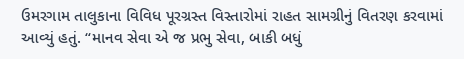ઉમરગામ તાલુકાના વિવિધ પૂરગ્રસ્ત વિસ્તારોમાં રાહત સામગ્રીનું વિતરણ કરવામાં આવ્યું હતું. “માનવ સેવા એ જ પ્રભુ સેવા, બાકી બધું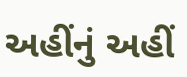અહીંનું અહીં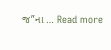જ”ના … Read more